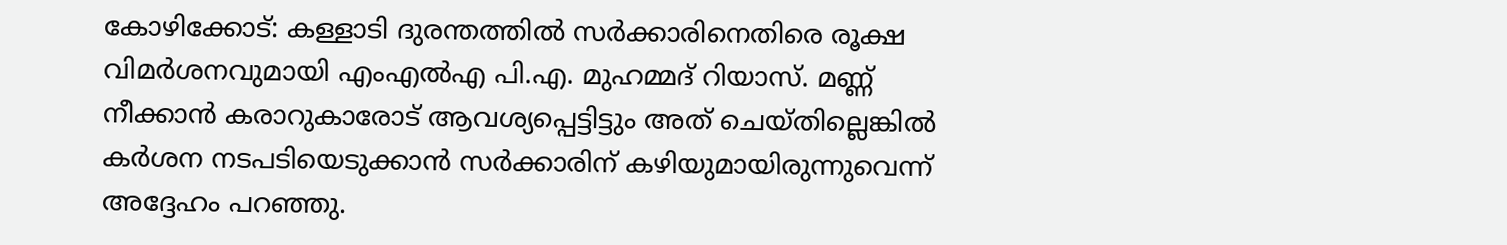കോഴിക്കോട്: കള്ളാടി ദുരന്തത്തിൽ സർക്കാരിനെതിരെ രൂക്ഷ വിമർശനവുമായി എംഎൽഎ പി.എ. മുഹമ്മദ് റിയാസ്. മണ്ണ് നീക്കാൻ കരാറുകാരോട് ആവശ്യപ്പെട്ടിട്ടും അത് ചെയ്തില്ലെങ്കിൽ കർശന നടപടിയെടുക്കാൻ സർക്കാരിന് കഴിയുമായിരുന്നുവെന്ന് അദ്ദേഹം പറഞ്ഞു.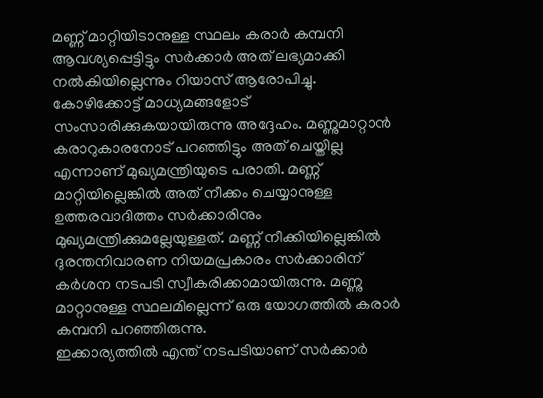മണ്ണ് മാറ്റിയിടാനുള്ള സ്ഥലം കരാർ കമ്പനി ആവശ്യപ്പെട്ടിട്ടും സർക്കാർ അത് ലഭ്യമാക്കി നൽകിയില്ലെന്നും റിയാസ് ആരോപിച്ചു.
കോഴിക്കോട്ട് മാധ്യമങ്ങളോട് സംസാരിക്കുകയായിരുന്നു അദ്ദേഹം. മണ്ണുമാറ്റാൻ കരാറുകാരനോട് പറഞ്ഞിട്ടും അത് ചെയ്തില്ല എന്നാണ് മുഖ്യമന്ത്രിയുടെ പരാതി. മണ്ണ് മാറ്റിയില്ലെങ്കിൽ അത് നീക്കം ചെയ്യാനുള്ള ഉത്തരവാദിത്തം സർക്കാരിനും മുഖ്യമന്ത്രിക്കുമല്ലേയുള്ളത്. മണ്ണ് നീക്കിയില്ലെങ്കിൽ ദുരന്തനിവാരണ നിയമപ്രകാരം സർക്കാരിന് കർശന നടപടി സ്വീകരിക്കാമായിരുന്നു. മണ്ണു മാറ്റാനുള്ള സ്ഥലമില്ലെന്ന് ഒരു യോഗത്തിൽ കരാർ കമ്പനി പറഞ്ഞിരുന്നു.
ഇക്കാര്യത്തിൽ എന്ത് നടപടിയാണ് സർക്കാർ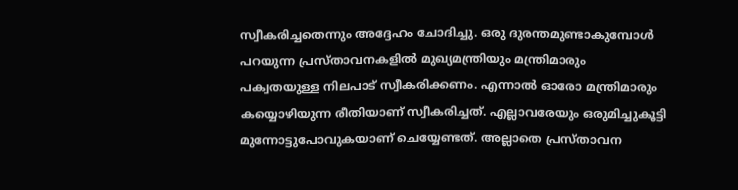സ്വീകരിച്ചതെന്നും അദ്ദേഹം ചോദിച്ചു. ഒരു ദുരന്തമുണ്ടാകുമ്പോൾ പറയുന്ന പ്രസ്താവനകളിൽ മുഖ്യമന്ത്രിയും മന്ത്രിമാരും പക്വതയുള്ള നിലപാട് സ്വീകരിക്കണം. എന്നാൽ ഓരോ മന്ത്രിമാരും കയ്യൊഴിയുന്ന രീതിയാണ് സ്വീകരിച്ചത്. എല്ലാവരേയും ഒരുമിച്ചുകൂട്ടി മുന്നോട്ടുപോവുകയാണ് ചെയ്യേണ്ടത്. അല്ലാതെ പ്രസ്താവന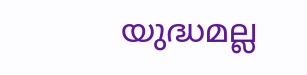യുദ്ധമല്ല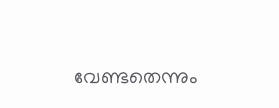വേണ്ടതെന്നും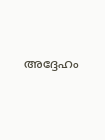അദ്ദേഹം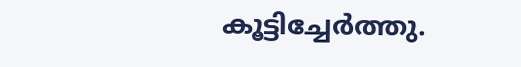കൂട്ടിച്ചേർത്തു.